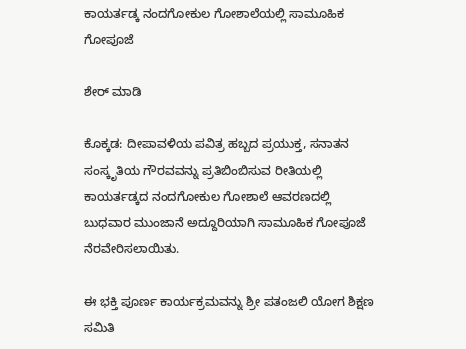ಕಾಯರ್ತಡ್ಕ ನಂದಗೋಕುಲ ಗೋಶಾಲೆಯಲ್ಲಿ ಸಾಮೂಹಿಕ ಗೋಪೂಜೆ

ಶೇರ್ ಮಾಡಿ

ಕೊಕ್ಕಡ: ದೀಪಾವಳಿಯ ಪವಿತ್ರ ಹಬ್ಬದ ಪ್ರಯುಕ್ತ, ಸನಾತನ ಸಂಸ್ಕೃತಿಯ ಗೌರವವನ್ನು ಪ್ರತಿಬಿಂಬಿಸುವ ರೀತಿಯಲ್ಲಿ ಕಾಯರ್ತಡ್ಕದ ನಂದಗೋಕುಲ ಗೋಶಾಲೆ ಆವರಣದಲ್ಲಿ ಬುಧವಾರ ಮುಂಜಾನೆ ಅದ್ದೂರಿಯಾಗಿ ಸಾಮೂಹಿಕ ಗೋಪೂಜೆ ನೆರವೇರಿಸಲಾಯಿತು.

ಈ ಭಕ್ತಿ ಪೂರ್ಣ ಕಾರ್ಯಕ್ರಮವನ್ನು ಶ್ರೀ ಪತಂಜಲಿ ಯೋಗ ಶಿಕ್ಷಣ ಸಮಿತಿ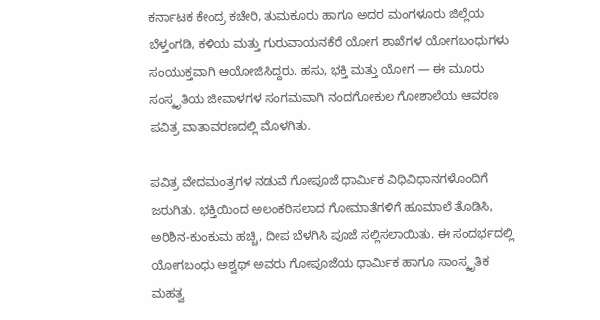ಕರ್ನಾಟಕ ಕೇಂದ್ರ ಕಚೇರಿ, ತುಮಕೂರು ಹಾಗೂ ಅದರ ಮಂಗಳೂರು ಜಿಲ್ಲೆಯ ಬೆಳ್ತಂಗಡಿ, ಕಳಿಯ ಮತ್ತು ಗುರುವಾಯನಕೆರೆ ಯೋಗ ಶಾಖೆಗಳ ಯೋಗಬಂಧುಗಳು ಸಂಯುಕ್ತವಾಗಿ ಆಯೋಜಿಸಿದ್ದರು. ಹಸು, ಭಕ್ತಿ ಮತ್ತು ಯೋಗ — ಈ ಮೂರು ಸಂಸ್ಕೃತಿಯ ಜೀವಾಳಗಳ ಸಂಗಮವಾಗಿ ನಂದಗೋಕುಲ ಗೋಶಾಲೆಯ ಆವರಣ ಪವಿತ್ರ ವಾತಾವರಣದಲ್ಲಿ ಮೊಳಗಿತು.

ಪವಿತ್ರ ವೇದಮಂತ್ರಗಳ ನಡುವೆ ಗೋಪೂಜೆ ಧಾರ್ಮಿಕ ವಿಧಿವಿಧಾನಗಳೊಂದಿಗೆ ಜರುಗಿತು. ಭಕ್ತಿಯಿಂದ ಅಲಂಕರಿಸಲಾದ ಗೋಮಾತೆಗಳಿಗೆ ಹೂಮಾಲೆ ತೊಡಿಸಿ, ಅರಿಶಿನ-ಕುಂಕುಮ ಹಚ್ಚಿ, ದೀಪ ಬೆಳಗಿಸಿ ಪೂಜೆ ಸಲ್ಲಿಸಲಾಯಿತು. ಈ ಸಂದರ್ಭದಲ್ಲಿ ಯೋಗಬಂಧು ಅಶ್ವಥ್ ಅವರು ಗೋಪೂಜೆಯ ಧಾರ್ಮಿಕ ಹಾಗೂ ಸಾಂಸ್ಕೃತಿಕ ಮಹತ್ವ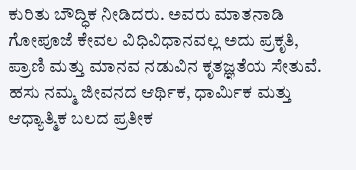ಕುರಿತು ಬೌದ್ಧಿಕ ನೀಡಿದರು. ಅವರು ಮಾತನಾಡಿ ಗೋಪೂಜೆ ಕೇವಲ ವಿಧಿವಿಧಾನವಲ್ಲ ಅದು ಪ್ರಕೃತಿ, ಪ್ರಾಣಿ ಮತ್ತು ಮಾನವ ನಡುವಿನ ಕೃತಜ್ಞತೆಯ ಸೇತುವೆ. ಹಸು ನಮ್ಮ ಜೀವನದ ಆರ್ಥಿಕ, ಧಾರ್ಮಿಕ ಮತ್ತು ಆಧ್ಯಾತ್ಮಿಕ ಬಲದ ಪ್ರತೀಕ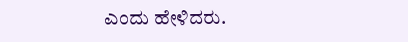ಎಂದು ಹೇಳಿದರು.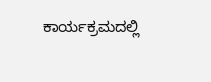ಕಾರ್ಯಕ್ರಮದಲ್ಲಿ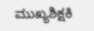ಮುಖ್ಯಶಿಕ್ಷಕಿ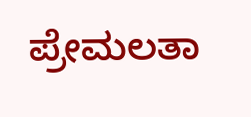ಪ್ರೇಮಲತಾ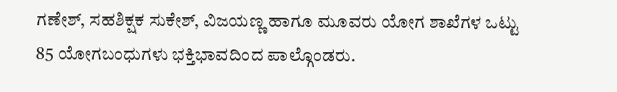ಗಣೇಶ್, ಸಹಶಿಕ್ಷಕ ಸುಕೇಶ್, ವಿಜಯಣ್ಣ ಹಾಗೂ ಮೂವರು ಯೋಗ ಶಾಖೆಗಳ ಒಟ್ಟು 85 ಯೋಗಬಂಧುಗಳು ಭಕ್ತಿಭಾವದಿಂದ ಪಾಲ್ಗೊಂಡರು.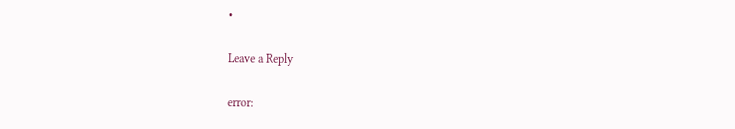•

Leave a Reply

error: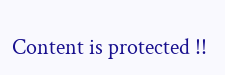Content is protected !!